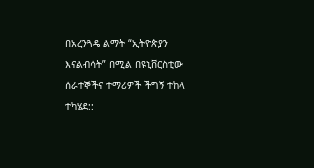በአረንጓዴ ልማት “ኢትዮጵያን እናልብሳት” በሚል በዩኒቨርስቲው ሰራተኞችና ተማሪዎች ችግኝ ተከላ ተካሄደ::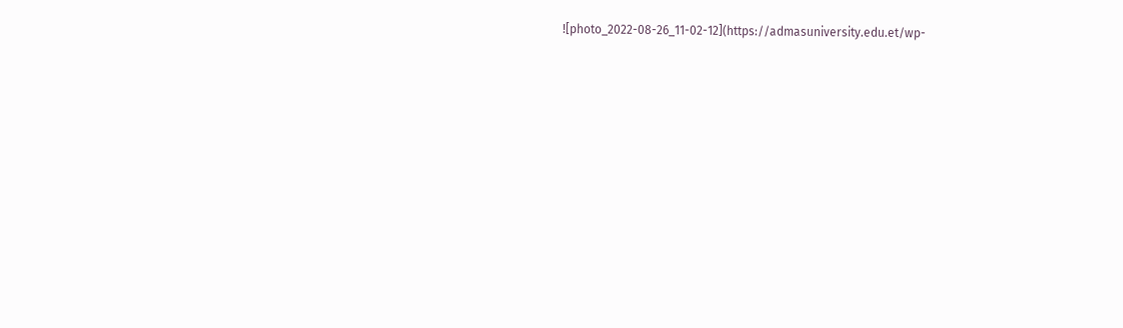![photo_2022-08-26_11-02-12](https://admasuniversity.edu.et/wp-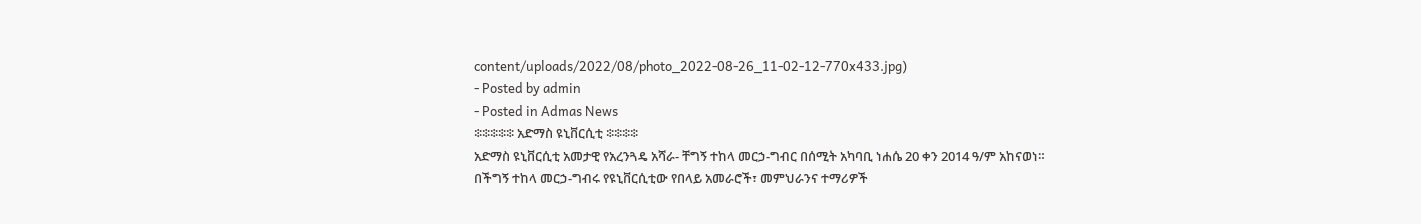content/uploads/2022/08/photo_2022-08-26_11-02-12-770x433.jpg)
- Posted by admin
- Posted in Admas News
፨፨፨፨፨ አድማስ ዩኒቨርሲቲ ፨፨፨፨
አድማስ ዩኒቨርሲቲ አመታዊ የአረንጓዴ አሻራ- ቸግኝ ተከላ መርኃ-ግብር በሰሚት አካባቢ ነሐሴ 20 ቀን 2014 ዓ/ም አከናወነ።
በችግኝ ተከላ መርኃ-ግብሩ የዩኒቨርሲቲው የበላይ አመራሮች፣ መምህራንና ተማሪዎች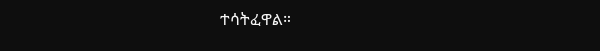ተሳትፈዋል።